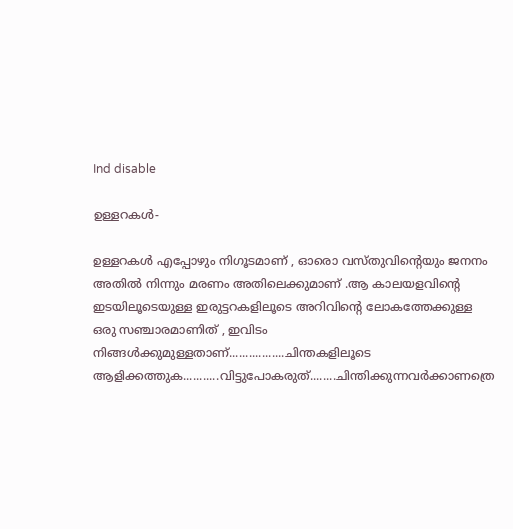Ind disable

ഉള്ളറകള്‍-

ഉള്ളറകള്‍ എപ്പോഴും നിഗൂടമാണ് , ഓരൊ വസ്തുവിന്റെയും ജനനം അതില്‍ നിന്നും മരണം അതിലെക്കുമാണ് .ആ കാലയളവിന്റെ ഇടയിലൂടെയുള്ള ഇരുട്ടറകളിലൂടെ അറിവിന്റെ ലോകത്തേക്കുള്ള ഒരു സഞ്ചാരമാണിത് , ഇവിടം നിങ്ങള്‍ക്കുമുള്ളതാണ്.................ചിന്തകളിലൂടെ ആളിക്കത്തുക...........വിട്ടുപോകരുത്........ചിന്തിക്കുന്നവര്‍ക്കാണത്രെ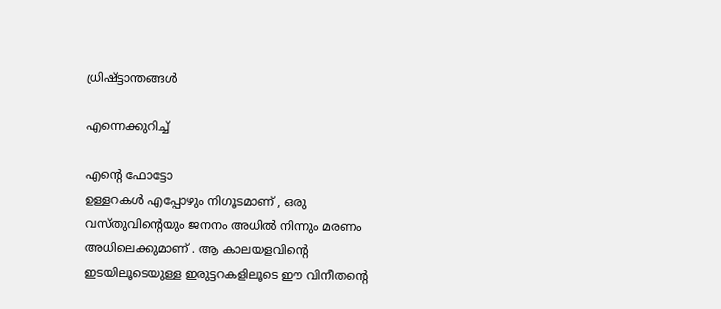ധ്രിഷ്ട്ടാന്തങ്ങള്‍

എന്നെക്കുറിച്ച്

എന്റെ ഫോട്ടോ
ഉള്ളറകള്‍ എപ്പോഴും നിഗൂടമാണ് , ഒരു വസ്തുവിന്റെയും ജനനം അധില്‍ നിന്നും മരണം അധിലെക്കുമാണ് . ആ കാലയളവിന്റെ ഇടയിലൂടെയുള്ള ഇരുട്ടറകളിലൂടെ ഈ വിനീതന്റെ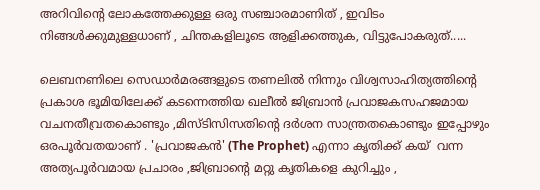അറിവിന്റെ ലോകത്തേക്കുള്ള ഒരു സഞ്ചാരമാണിത് , ഇവിടം നിങ്ങള്‍ക്കുമുള്ളധാണ് , ചിന്തകളിലൂടെ ആളിക്കത്തുക, വിട്ടുപോകരുത്.....

ലെബനണിലെ സെഡാര്‍മരങ്ങളുടെ തണലില്‍ നിന്നും വിശ്വസാഹിത്യത്തിന്റെ പ്രകാശ ഭൂമിയിലേക്ക് കടന്നെത്തിയ ഖലീല്‍ ജിബ്രാന്‍ പ്രവാജകസഹജമായ വചനതീവ്രതകൊണ്ടും ,മിസ്ടിസിസതിന്റെ ദര്‍ശന സാന്ത്രതകൊണ്ടും ഇപ്പോഴും ഒരപൂര്‍വതയാണ് . 'പ്രവാജകന്‍' (The Prophet) എന്നാ കൃതിക്ക് കയ്‌  വന്ന അത്യപൂര്‍വമായ പ്രചാരം ,ജിബ്രാന്റെ മറ്റു കൃതികളെ കുറിച്ചും ,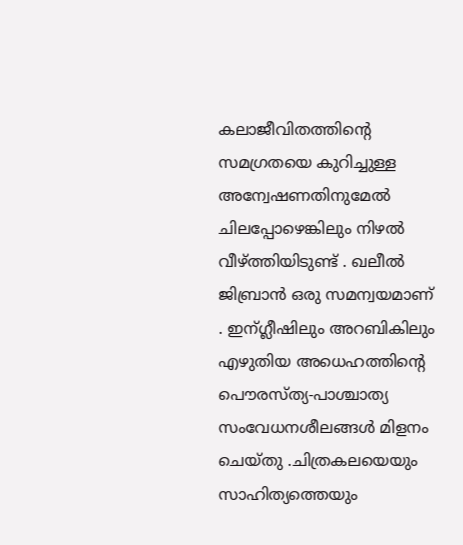കലാജീവിതത്തിന്റെ സമഗ്രതയെ കുറിച്ചുള്ള അന്വേഷണതിനുമേല്‍ ചിലപ്പോഴെങ്കിലും നിഴല്‍ വീഴ്ത്തിയിടുണ്ട് . ഖലീല്‍ ജിബ്രാന്‍ ഒരു സമന്വയമാണ് . ഇന്ഗ്ലീഷിലും അറബികിലും എഴുതിയ അധെഹത്തിന്റെ പൌരസ്ത്യ-പാശ്ചാത്യ സംവേധനശീലങ്ങള്‍ മിളനം ചെയ്തു .ചിത്രകലയെയും സാഹിത്യത്തെയും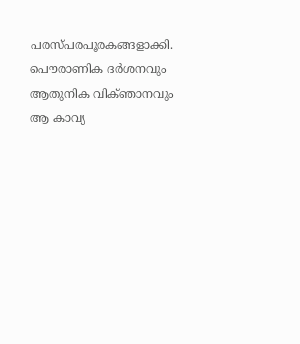പരസ്പരപൂരകങ്ങളാക്കി. പൌരാണിക ദര്‍ശനവും ആതുനിക വിക്ഞാനവും ആ കാവ്യ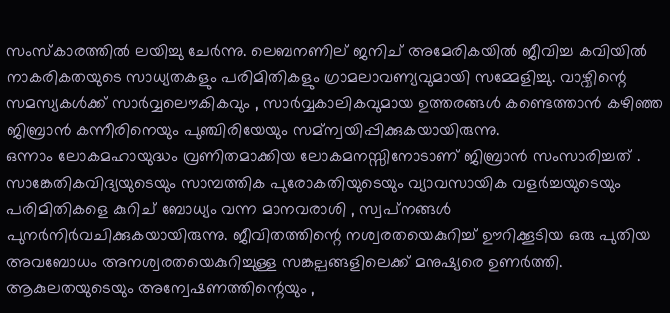സംസ്കാരത്തില്‍ ലയിച്ചു ചേര്‍ന്നു. ലെബനണില് ജനിച് അമേരികയില്‍ ജീവിച്ച കവിയില്‍ നാകരികതയുടെ സാധ്യതകളും പരിമിതികളും ഗ്രാമലാവണ്യവുമായി സമ്മേളിച്ചു. വാഴ്വിന്റെ സമസ്യകള്‍ക്ക് സാര്‍വ്വലൌകികവും , സാര്‍വ്വകാലികവുമായ ഉത്തരങ്ങള്‍ കണ്ടെത്താന്‍ കഴിഞ്ഞ ജിബ്രാന്‍ കന്നീരിനെയും പുഞ്ചിരിയേയും സമ്ന്വയിപ്പിക്കുകയായിരുന്നു.
ഒന്നാം ലോകമഹായുദ്ധം വ്രണിതമാക്കിയ ലോകമനസ്സിനോടാണ് ജിബ്രാന്‍ സംസാരിച്ചത് . സാങ്കേതികവിദ്യയുടെയും സാമ്പത്തിക പുരോകതിയുടെയും വ്യാവസായിക വളര്‍ച്ചയുടെയും പരിമിതികളെ കുറിച് ബോധ്യം വന്ന മാനവരാശി , സ്വപ്‌നങ്ങള്‍ പുനര്‍നിര്‍വചിക്കുകയായിരുന്നു. ജീവിതത്തിന്റെ നശ്വരതയെകുറിച്ച് ഊറിക്കൂടിയ ഒരു പുതിയ അവബോധം അനശ്വരതയെകുറിച്ചുള്ള സങ്കല്പങ്ങളിലെക്ക് മനുഷ്യരെ ഉണര്‍ത്തി. ആകുലതയുടെയും അന്വേഷണത്തിന്റെയും ,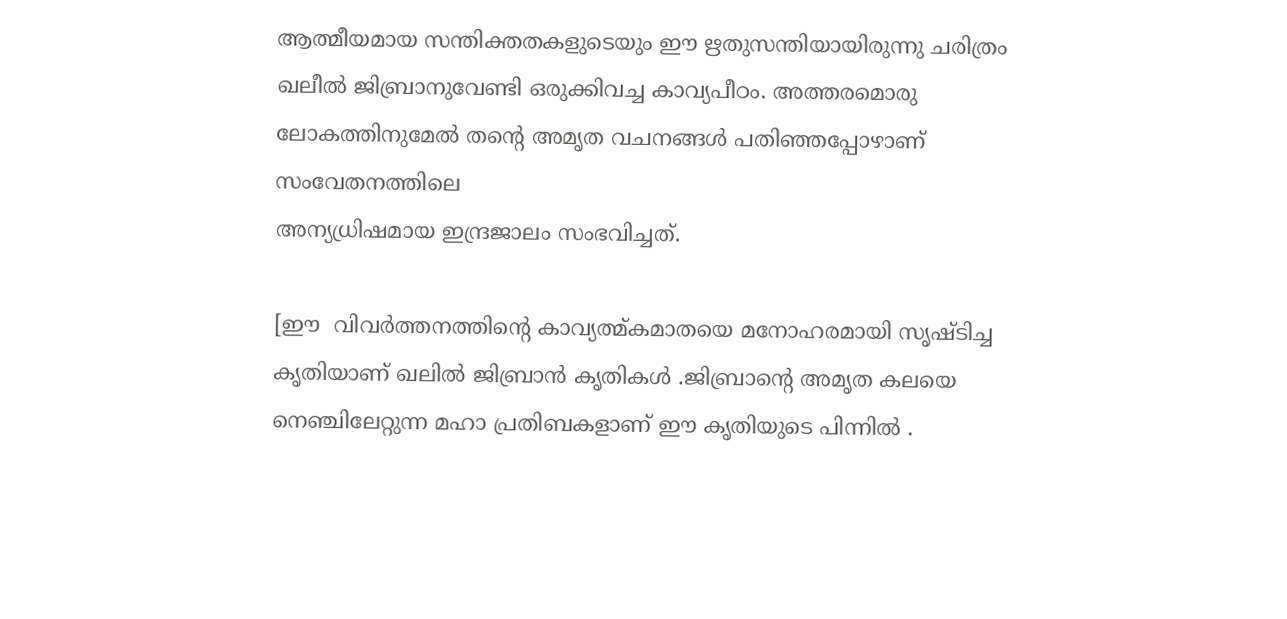ആത്മീയമായ സന്തിക്തതകളുടെയും ഈ ഋതുസന്തിയായിരുന്നു ചരിത്രം ഖലീല്‍ ജിബ്രാനുവേണ്ടി ഒരുക്കിവച്ച കാവ്യപീഠം. അത്തരമൊരു ലോകത്തിനുമേല്‍ തന്റെ അമൃത വചനങ്ങള്‍ പതിഞ്ഞപ്പോഴാണ് സംവേതനത്തിലെ
അന്യധ്രിഷമായ ഇന്ദ്രജാലം സംഭവിച്ചത്.

[ഈ  വിവര്‍ത്തനത്തിന്റെ കാവ്യത്മ്കമാതയെ മനോഹരമായി സൃഷ്‌ടിച്ച  കൃതിയാണ് ഖലില്‍ ജിബ്രാന്‍ കൃതികള്‍ .ജിബ്രാന്റെ അമൃത കലയെ നെഞ്ചിലേറ്റുന്ന മഹാ പ്രതിബകളാണ് ഈ കൃതിയുടെ പിന്നില്‍ .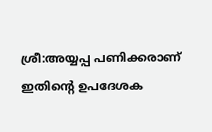ശ്രീ:അയ്യപ്പ പണിക്കരാണ് ഇതിന്റെ ഉപദേശക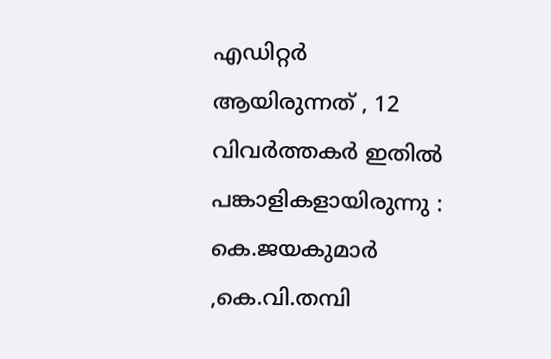എഡിറ്റര്‍ ആയിരുന്നത് , 12 വിവര്‍ത്തകര്‍ ഇതില്‍ പങ്കാളികളായിരുന്നു : കെ.ജയകുമാര്‍ ,കെ.വി.തമ്പി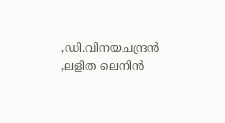,ഡി.വിനയചന്ദ്രന്‍ ,ലളിത ലെനിന്‍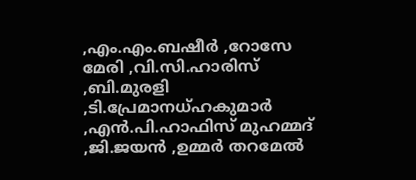,എം.എം.ബഷീര്‍ ,റോസേ മേരി ,വി.സി.ഹാരിസ് ,ബി.മുരളി ,ടി.പ്രേമാനധ്ഹകുമാര്‍ ,എന്‍.പി.ഹാഫിസ് മുഹമ്മദ്‌ ,ജി.ജയന്‍ ,ഉമ്മര്‍ തറമേല്‍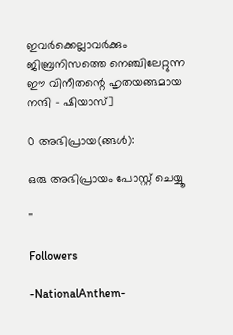ഇവര്‍ക്കെല്ലാവര്‍ക്കും ജിബ്രനിസത്തെ നെഞ്ചിലേറ്റുന്ന  ഈ വിനീതന്റെ ഹൃതയങ്ങമായ നന്ദി - ഷിയാസ്]

0 അഭിപ്രായ(ങ്ങള്‍):

ഒരു അഭിപ്രായം പോസ്റ്റ് ചെയ്യൂ

''

Followers

-NationalAnthem-